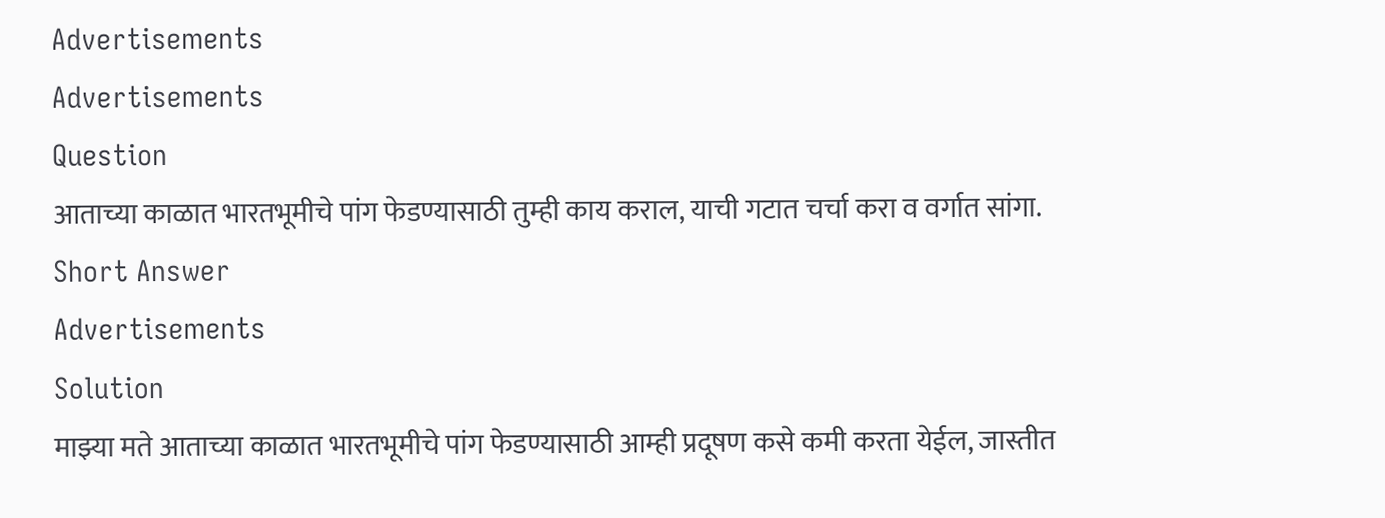Advertisements
Advertisements
Question
आताच्या काळात भारतभूमीचे पांग फेडण्यासाठी तुम्ही काय कराल, याची गटात चर्चा करा व वर्गात सांगा.
Short Answer
Advertisements
Solution
माझ्या मते आताच्या काळात भारतभूमीचे पांग फेडण्यासाठी आम्ही प्रदूषण कसे कमी करता येईल, जास्तीत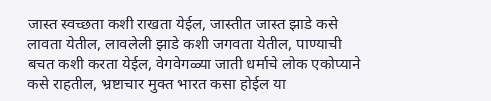जास्त स्वच्छता कशी राखता येईल, जास्तीत जास्त झाडे कसे लावता येतील, लावलेली झाडे कशी जगवता येतील, पाण्याची बचत कशी करता येईल, वेगवेगळ्या जाती धर्माचे लोक एकोप्याने कसे राहतील, भ्रष्टाचार मुक्त भारत कसा होईल या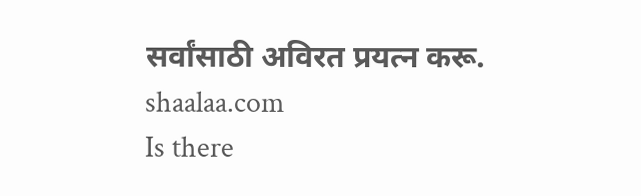सर्वांसाठी अविरत प्रयत्न करू.
shaalaa.com
Is there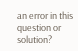an error in this question or solution?